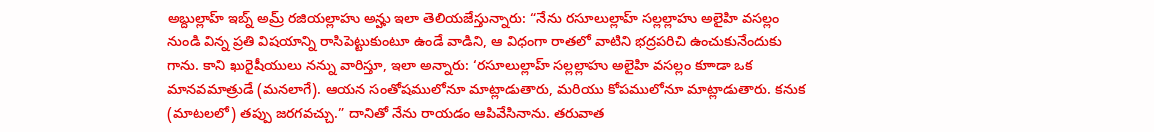అబ్దుల్లాహ్ ఇబ్న్ అమ్ర్ రజియల్లాహు అన్హు ఇలా తెలియజేస్తున్నారు: “నేను రసూలుల్లాహ్ సల్లల్లాహు అలైహి వసల్లం నుండి విన్న ప్రతి విషయాన్ని రాసిపెట్టుకుంటూ ఉండే వాడిని, ఆ విధంగా రాతలో వాటిని భద్రపరిచి ఉంచుకునేందుకు గాను. కాని ఖురైషీయులు నన్ను వారిస్తూ, ఇలా అన్నారు: ‘రసూలుల్లాహ్ సల్లల్లాహు అలైహి వసల్లం కూాడా ఒక మానవమాత్రుడే (మనలాగే). ఆయన సంతోషములోనూ మాట్లాడుతారు, మరియు కోపములోనూ మాట్లాడుతారు. కనుక (మాటలలో) తప్పు జరగవచ్చు.” దానితో నేను రాయడం ఆపివేసినాను. తరువాత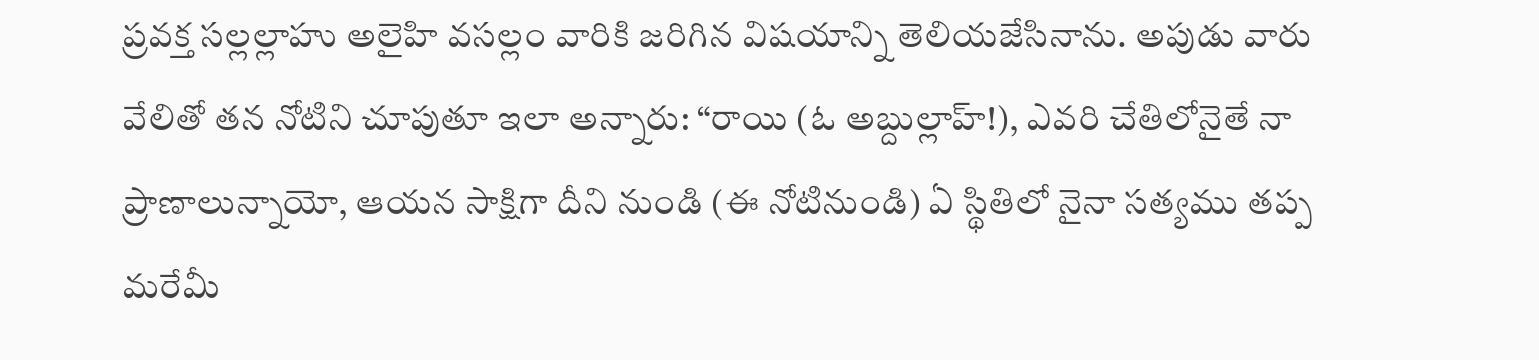ప్రవక్త సల్లల్లాహు అలైహి వసల్లం వారికి జరిగిన విషయాన్ని తెలియజేసినాను. అపుడు వారు వేలితో తన నోటిని చూపుతూ ఇలా అన్నారు: “రాయి (ఓ అబ్దుల్లాహ్!), ఎవరి చేతిలోనైతే నా ప్రాణాలున్నాయో, ఆయన సాక్షిగా దీని నుండి (ఈ నోటినుండి) ఏ స్థితిలో నైనా సత్యము తప్ప మరేమీ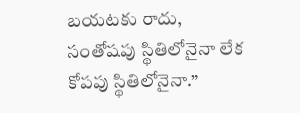బయటకు రాదు, సంతోషపు స్థితిలోనైనా లేక కోపపు స్థితిలోనైనా.”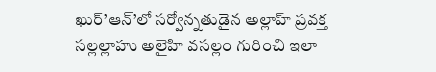ఖుర్’ఆన్’లో సర్వోన్నతుడైన అల్లాహ్ ప్రవక్త సల్లల్లాహు అలైహి వసల్లం గురించి ఇలా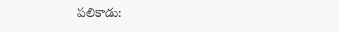పలికాడు: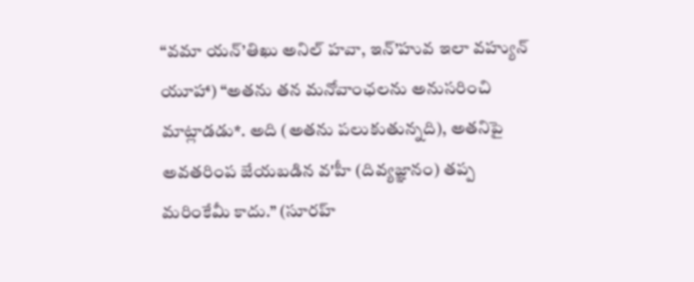“వమా యన్’తిఖు అనిల్ హవా, ఇన్’హువ ఇలా వహ్యున్ యూహా) “అతను తన మనోవాంఛలను అనుసరించి మాట్లాడడు*. అది (అతను పలుకుతున్నది), అతనిపై అవతరింప జేయబడిన వ'హీ (దివ్యజ్ఞానం) తప్ప మరింకేమీ కాదు.” (సూరహ్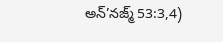అన్’నజ్మ్ 53:3,4)